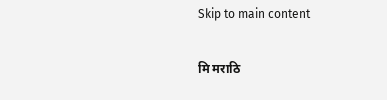Skip to main content

मि मराठि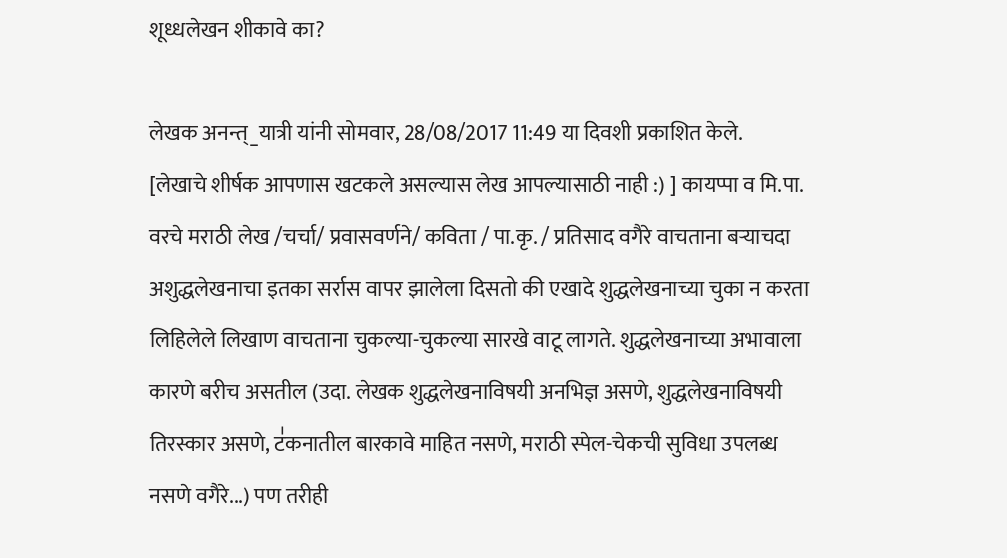शूध्धलेखन शीकावे का?

लेखक अनन्त्_यात्री यांनी सोमवार, 28/08/2017 11:49 या दिवशी प्रकाशित केले.
[लेखाचे शीर्षक आपणास खटकले असल्यास लेख आपल्यासाठी नाही :) ] कायप्पा व मि.पा. वरचे मराठी लेख /चर्चा/ प्रवासवर्णने/ कविता / पा.कृ. / प्रतिसाद वगैरे वाचताना बर्‍याचदा अशुद्धलेखनाचा इतका सर्रास वापर झालेला दिसतो की एखादे शुद्धलेखनाच्या चुका न करता लिहिलेले लिखाण वाचताना चुकल्या-चुकल्या सारखे वाटू लागते. शुद्धलेखनाच्या अभावाला कारणे बरीच असतील (उदा. लेखक शुद्धलेखनाविषयी अनभिज्ञ असणे, शुद्धलेखनाविषयी तिरस्कार असणे, ट॑कनातील बारकावे माहित नसणे, मराठी स्पेल-चेकची सुविधा उपलब्ध नसणे वगैरे...) पण तरीही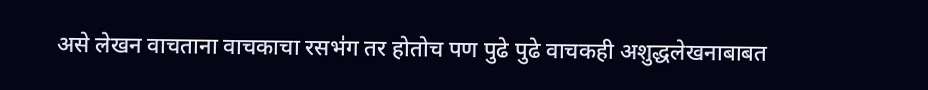असे लेखन वाचताना वाचकाचा रसभ॑ग तर होतोच पण पुढे पुढे वाचकही अशुद्धलेखनाबाबत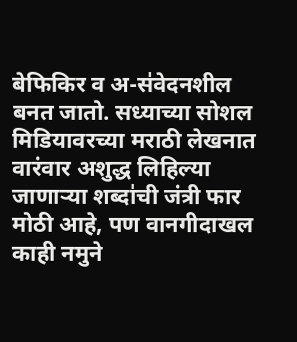बेफिकिर व अ-स॑वेदनशील बनत जातो. सध्याच्या सोशल मिडियावरच्या मराठी लेखनात वारंवार अशुद्ध लिहिल्या जाणार्‍या शब्दा॑ची जंत्री फार मोठी आहे, पण वानगीदाखल काही नमुने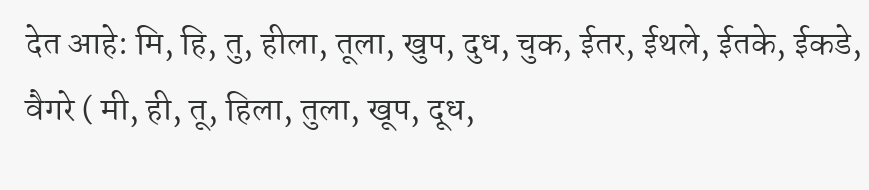देत आहे: मि, हि, तु, हीला, तूला, खुप, दुध, चुक, ईतर, ईथले, ईतके, ईकडे, वैगरे ( मी, ही, तू, हिला, तुला, खूप, दूध,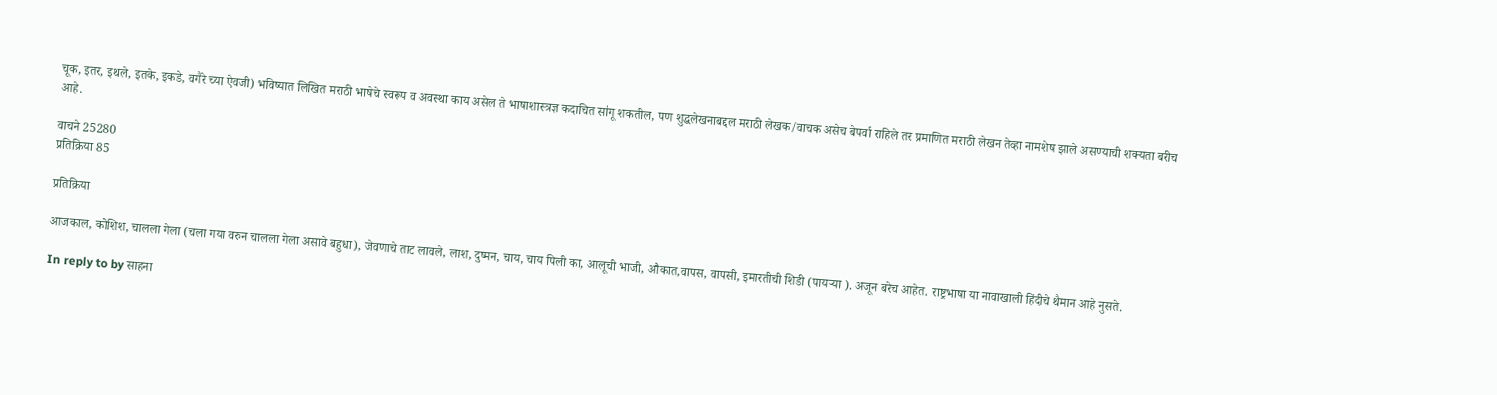चूक, इतर, इथले, इतके, इकडे, वगैरे च्या ऐवजी) भविष्यात लिखित मराठी भाषेचे स्वरूप व अवस्था काय असेल ते भाषाशास्त्रज्ञ कदाचित सा॑गू शकतील, पण शुद्धलेखनाबद्दल मराठी लेखक/वाचक असेच बेपर्वा राहिले तर प्रमाणित मराठी लेखन तेव्हा नामशेष झाले असण्याची शक्यता बरीच आहे.

वाचने 25280
प्रतिक्रिया 85

प्रतिक्रिया

आजकाल, कोशिश, चालला गेला (चला गया वरुन चालला गेला असावे बहुधा), जेवणाचे ताट लावले, लाश, दुष्मन, चाय, चाय पिली का, आलूची भाजी, औकात,वापस, वापसी, इमारतीची शिडी (पायर्‍या ). अजून बरेच आहेत. राष्ट्रभाषा या नावाखाली हिंदीचे थैमान आहे नुसते.

In reply to by साहना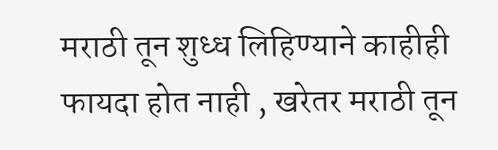मराठी तून शुध्ध लिहिण्याने काहीही फायदा होत नाही , खरेतर मराठी तून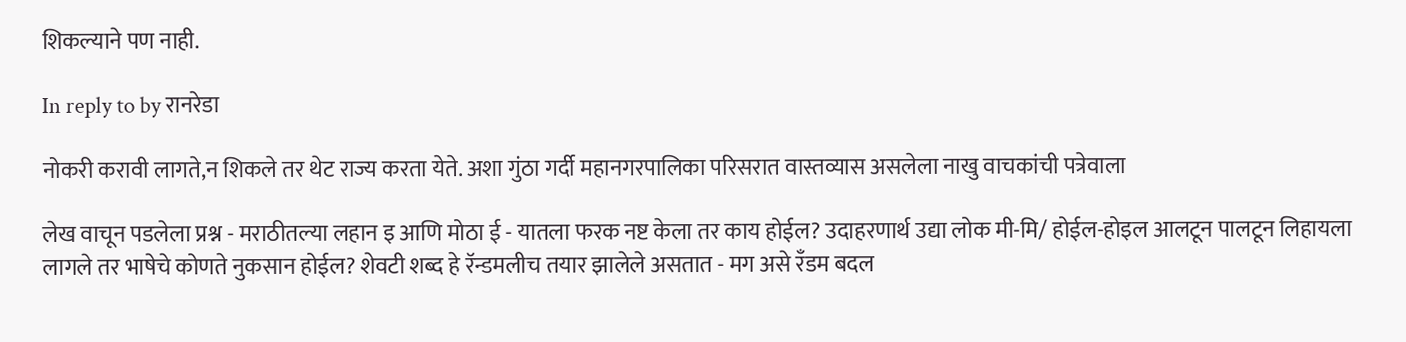शिकल्याने पण नाही.

In reply to by रानरेडा

नोकरी करावी लागते,न शिकले तर थेट राज्य करता येते. अशा गुंठा गर्दी महानगरपालिका परिसरात वास्तव्यास असलेला नाखु वाचकांची पत्रेवाला

लेख वाचून पडलेला प्रश्न - मराठीतल्या लहान इ आणि मोठा ई - यातला फरक नष्ट केला तर काय होईल? उदाहरणार्थ उद्या लोक मी-मि/ होईल-होइल आलटून पालटून लिहायला लागले तर भाषेचे कोणते नुकसान होईल? शेवटी शब्द हे रॅन्डमलीच तयार झालेले असतात - मग असे रँडम बदल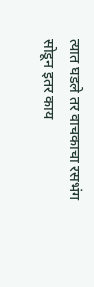त्यात घडले तर वाचकाचा रसभंग सोडून इतर काय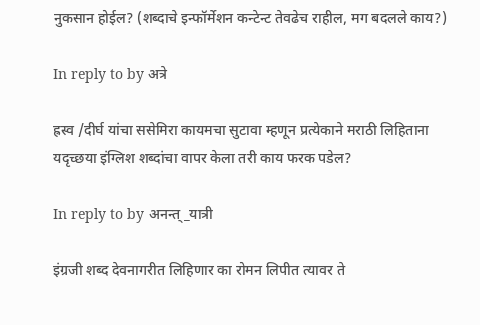नुकसान होईल? (शब्दाचे इन्फॉर्मेशन कन्टेन्ट तेवढेच राहील, मग बदलले काय?)

In reply to by अत्रे

ह्रस्व /दीर्घ यांचा ससेमिरा कायमचा सुटावा म्हणून प्रत्येकाने मराठी लिहिताना यदृच्छया इंग्लिश शब्दांचा वापर केला तरी काय फरक पडेल?

In reply to by अनन्त्_यात्री

इंग्रजी शब्द देवनागरीत लिहिणार का रोमन लिपीत त्यावर ते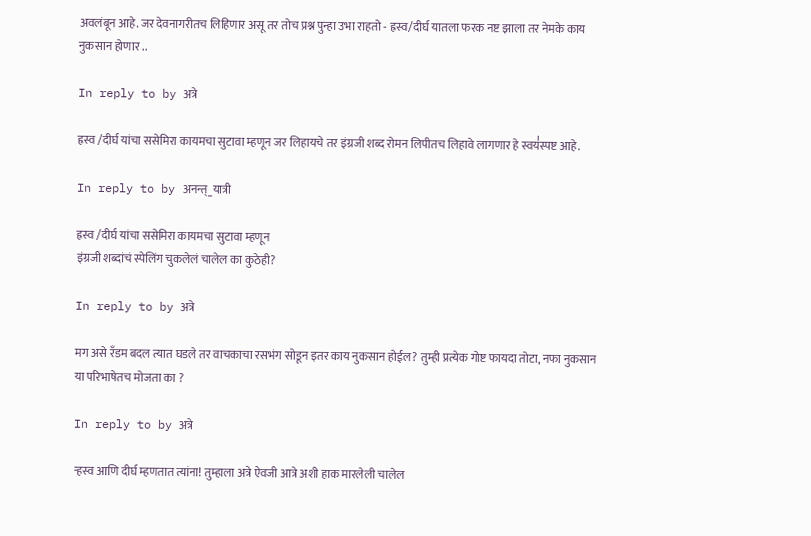अवलंबून आहे. जर देवनागरीतच लिहिणार असू तर तोच प्रश्न पुन्हा उभा राहतो - ह्रस्व/दीर्घ यातला फरक नष्ट झाला तर नेमके काय नुकसान होणार ..

In reply to by अत्रे

ह्रस्व /दीर्घ यांचा ससेमिरा कायमचा सुटावा म्हणून जर लिहायचे तर इंग्रजी शब्द रोमन लिपीतच लिहावे लागणार हे स्वय॑स्पष्ट आहे.

In reply to by अनन्त्_यात्री

ह्रस्व /दीर्घ यांचा ससेमिरा कायमचा सुटावा म्हणून
इंग्रजी शब्दांचं स्पेलिंग चुकलेलं चालेल का कुठेही?

In reply to by अत्रे

मग असे रँडम बदल त्यात घडले तर वाचकाचा रसभंग सोडून इतर काय नुकसान होईल? तुम्ही प्रत्येक गोष्ट फायदा तोटा, नफा नुकसान या परिभाषेतच मोजता का ?

In reply to by अत्रे

ऱ्हस्व आणि दीर्घ म्हणतात त्यांना! तुम्हाला अत्रे ऐवजी आत्रे अशी हाक मारलेली चालेल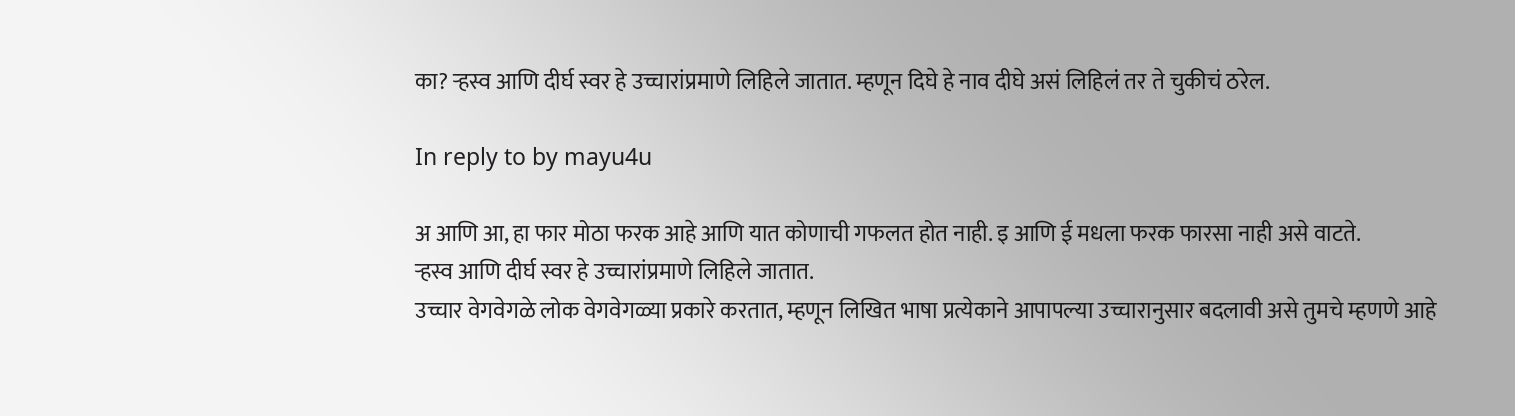का? ऱ्हस्व आणि दीर्घ स्वर हे उच्चारांप्रमाणे लिहिले जातात. म्हणून दिघे हे नाव दीघे असं लिहिलं तर ते चुकीचं ठरेल.

In reply to by mayu4u

अ आणि आ, हा फार मोठा फरक आहे आणि यात कोणाची गफलत होत नाही. इ आणि ई मधला फरक फारसा नाही असे वाटते.
ऱ्हस्व आणि दीर्घ स्वर हे उच्चारांप्रमाणे लिहिले जातात.
उच्चार वेगवेगळे लोक वेगवेगळ्या प्रकारे करतात, म्हणून लिखित भाषा प्रत्येकाने आपापल्या उच्चारानुसार बदलावी असे तुमचे म्हणणे आहे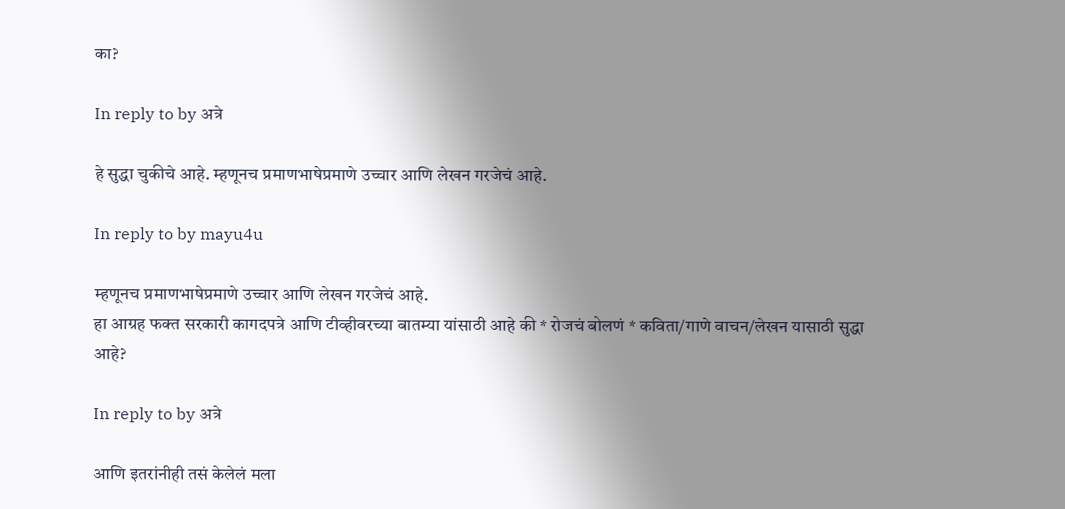का?

In reply to by अत्रे

हे सुद्धा चुकीचे आहे. म्हणूनच प्रमाणभाषेप्रमाणे उच्चार आणि लेखन गरजेचं आहे.

In reply to by mayu4u

म्हणूनच प्रमाणभाषेप्रमाणे उच्चार आणि लेखन गरजेचं आहे.
हा आग्रह फक्त सरकारी कागदपत्रे आणि टीव्हीवरच्या बातम्या यांसाठी आहे की * रोजचं बोलणं * कविता/गाणे वाचन/लेखन यासाठी सुद्धा आहे?

In reply to by अत्रे

आणि इतरांनीही तसं केलेलं मला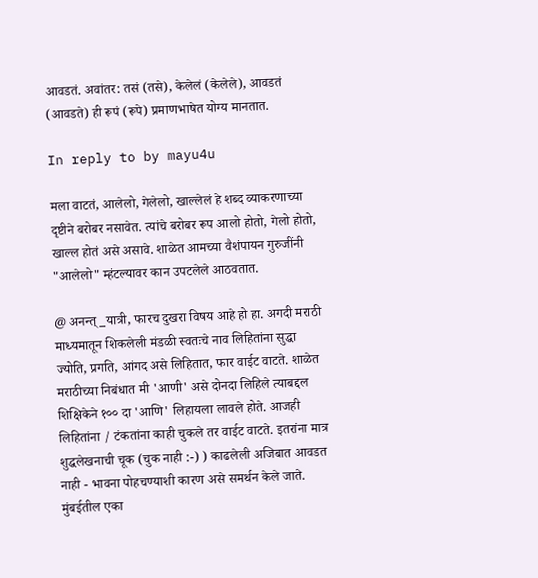आवडतं. अवांतर: तसं (तसे), केलेलं (केलेले), आवडतं (आवडते) ही रूपं (रूपे) प्रमाणभाषेत योग्य मानतात.

In reply to by mayu4u

मला वाटतं, आलेलो, गेलेलो, खाल्लेलं हे शब्द व्याकरणाच्या दृष्टीने बरोबर नसावेत. त्यांचे बरोबर रूप आलो होतो, गेलो होतो, खाल्ल होतं असे असावे. शाळेत आमच्या वैशंपायन गुरुजींनी "आलेलो" म्हंटल्यावर कान उपटलेले आठवतात.

@ अनन्त्_यात्री, फारच दुखरा विषय आहे हो हा. अगदी मराठी माध्यमातून शिकलेली मंडळी स्वतःचे नाव लिहितांना सुद्धा ज्योति, प्रगति, आंगद असे लिहितात, फार वाईट वाटते. शाळेत मराठीच्या निबंधात मी 'आणी' असे दोनदा लिहिले त्याबद्दल शिक्षिकेने १०० दा 'आणि' लिहायला लावले होते. आजही लिहितांना / टंकतांना काही चुकले तर वाईट वाटते. इतरांना मात्र शुद्धलेखनाची चूक (चुक नाही :-) ) काढलेली अजिबात आवडत नाही - भावना पोहचण्याशी कारण असे समर्थन केले जाते. मुंबईतील एका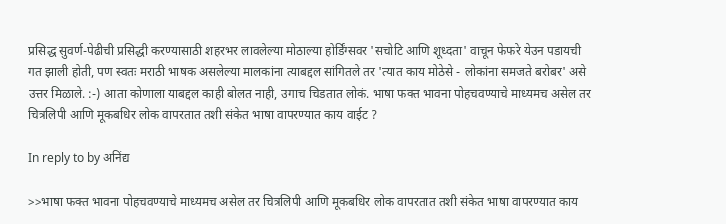प्रसिद्ध सुवर्ण-पेढीची प्रसिद्धी करण्यासाठी शहरभर लावलेल्या मोठाल्या होर्डिंग्सवर 'सचोटि आणि शूध्दता' वाचून फेफरे येउन पडायची गत झाली होती, पण स्वतः मराठी भाषक असलेल्या मालकांना त्याबद्दल सांगितले तर 'त्यात काय मोठेसे - लोकांना समजते बरोबर' असे उत्तर मिळाले. :-) आता कोणाला याबद्दल काही बोलत नाही, उगाच चिडतात लोकं. भाषा फक्त भावना पोहचवण्याचे माध्यमच असेल तर चित्रलिपी आणि मूकबधिर लोक वापरतात तशी संकेत भाषा वापरण्यात काय वाईट ?

In reply to by अनिंद्य

>>भाषा फक्त भावना पोहचवण्याचे माध्यमच असेल तर चित्रलिपी आणि मूकबधिर लोक वापरतात तशी संकेत भाषा वापरण्यात काय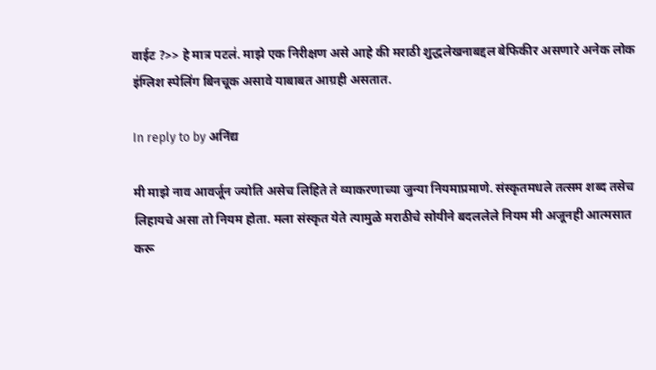वाईट ?>> हे मात्र पटल॑. माझे एक निरीक्षण असे आहे की मराठी शुद्धलेखनाबद्दल बेफिकीर असणारे अनेक लोक इ॑ग्लिश स्पेलि॑ग बिनचूक असावे याबाबत आग्रही असतात.

In reply to by अनिंद्य

मी माझे नाव आवर्जून ज्योति असेच लिहिते ते व्याकरणाच्या जुन्या नियमाप्रमाणे. संस्कृतमधले तत्सम शब्द तसेच लिहायचे असा तो नियम होता. मला संस्कृत येते त्यामुळे मराठीचे सोयीने बदललेले नियम मी अजूनही आत्मसात करू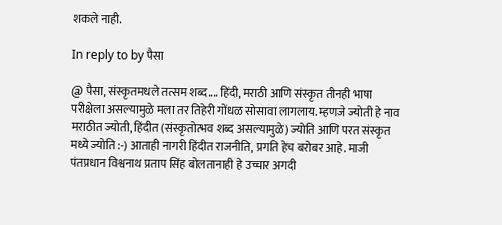शकले नाही.

In reply to by पैसा

@ पैसा, संस्कृतमधले तत्सम शब्द.... हिंदी, मराठी आणि संस्कृत तीनही भाषा परीक्षेला असल्यामुळे मला तर तिहेरी गोंधळ सोसावा लागलाय. म्हणजे ज्योती हे नाव मराठीत ज्योती, हिंदीत (संस्कृतोत्भव शब्द असल्यामुळे) ज्योति आणि परत संस्कृत मध्ये ज्योति :-) आताही नागरी हिंदीत राजनीति, प्रगति हेच बरोबर आहे. माजी पंतप्रधान विश्वनाथ प्रताप सिंह बोलतानाही हे उच्चार अगदी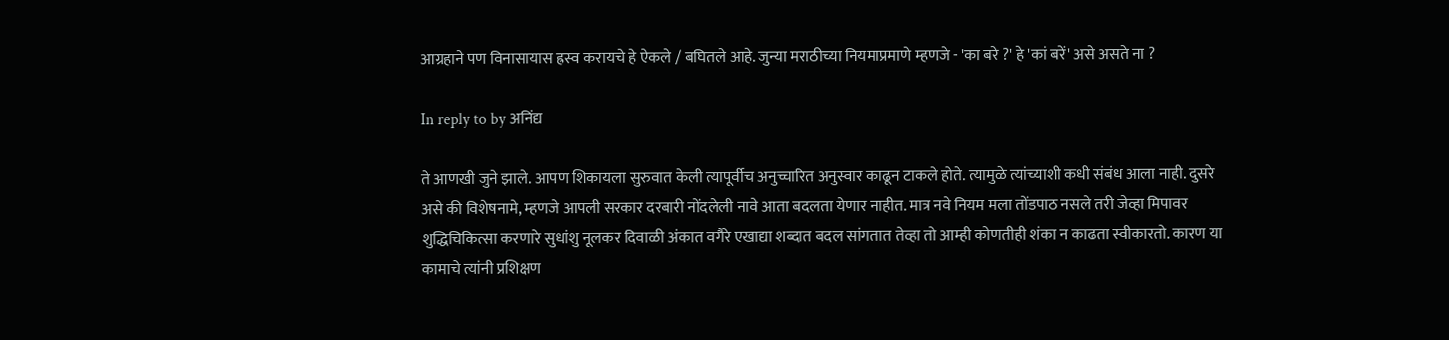आग्रहाने पण विनासायास ह्रस्व करायचे हे ऐकले / बघितले आहे. जुन्या मराठीच्या नियमाप्रमाणे म्हणजे - 'का बरे ?' हे 'कां बरें' असे असते ना ?

In reply to by अनिंद्य

ते आणखी जुने झाले. आपण शिकायला सुरुवात केली त्यापूर्वीच अनुच्चारित अनुस्वार काढून टाकले होते. त्यामुळे त्यांच्याशी कधी संबंध आला नाही. दुसरे असे की विशेषनामे, म्हणजे आपली सरकार दरबारी नोंदलेली नावे आता बदलता येणार नाहीत. मात्र नवे नियम मला तोंडपाठ नसले तरी जेव्हा मिपावर शुद्धिचिकित्सा करणारे सुधांशु नूलकर दिवाळी अंकात वगैरे एखाद्या शब्दात बदल सांगतात तेव्हा तो आम्ही कोणतीही शंका न काढता स्वीकारतो. कारण या कामाचे त्यांनी प्रशिक्षण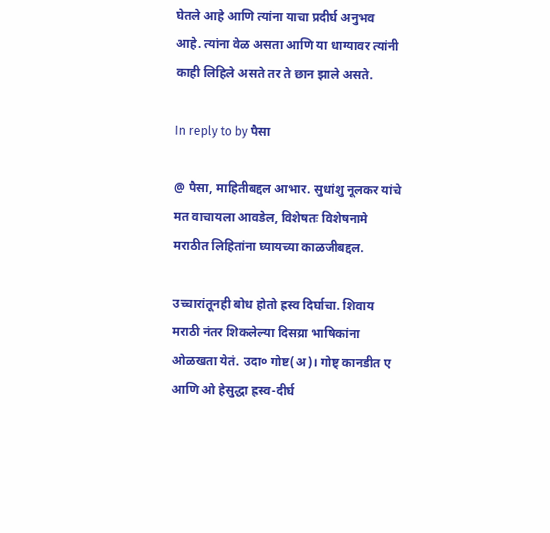घेतले आहे आणि त्यांना याचा प्रदीर्घ अनुभव आहे. त्यांना वेळ असता आणि या धाग्यावर त्यांनी काही लिहिले असते तर ते छान झाले असते.

In reply to by पैसा

@ पैसा, माहितीबद्दल आभार. सुधांशु नूलकर यांचे मत वाचायला आवडेल, विशेषतः विशेषनामे मराठीत लिहितांना घ्यायच्या काळजीबद्दल.

उच्चारांतूनही बोध होतो ह्रस्व दिर्घाचा. शिवाय मराठी नंतर शिकलेल्या दिसय्रा भाषिकांना ओळखता येतं. उदा० गोष्ट(अ)। गोष्ट् कानडीत ए आणि ओ हेसुद्धा ह्रस्व-दीर्घ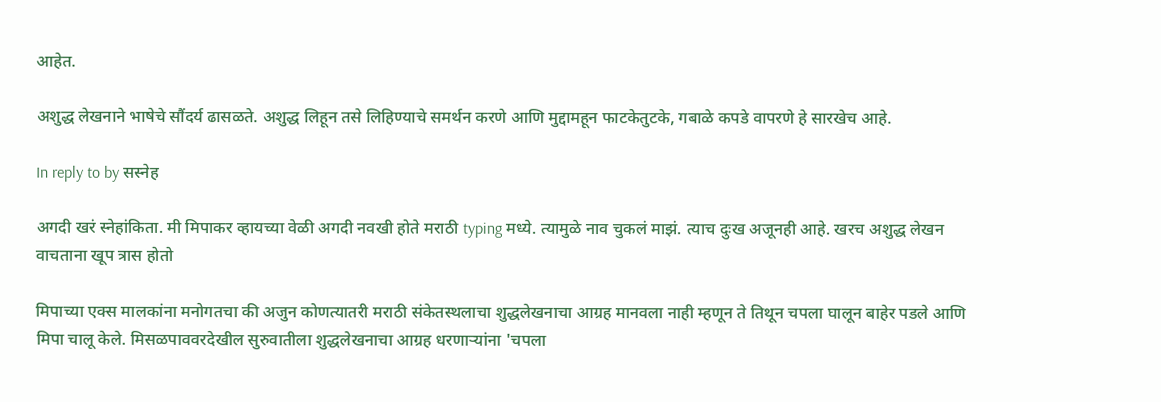आहेत.

अशुद्ध लेखनाने भाषेचे सौंदर्य ढासळते. अशुद्ध लिहून तसे लिहिण्याचे समर्थन करणे आणि मुद्दामहून फाटकेतुटके, गबाळे कपडे वापरणे हे सारखेच आहे.

In reply to by सस्नेह

अगदी खरं स्नेहांकिता. मी मिपाकर व्हायच्या वेळी अगदी नवखी होते मराठी typing मध्ये. त्यामुळे नाव चुकलं माझं. त्याच दुःख अजूनही आहे. खरच अशुद्ध लेखन वाचताना खूप त्रास होतो

मिपाच्या एक्स मालकांना मनोगतचा की अजुन कोणत्यातरी मराठी संकेतस्थलाचा शुद्धलेखनाचा आग्रह मानवला नाही म्हणून ते तिथून चपला घालून बाहेर पडले आणि मिपा चालू केले. मिसळपाववरदेखील सुरुवातीला शुद्धलेखनाचा आग्रह धरणार्‍यांना 'चपला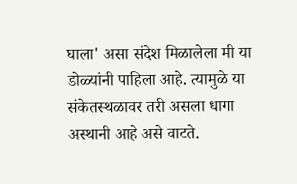घाला' असा संदेश मिळालेला मी या डोळ्यांनी पाहिला आहे. त्यामुळे या संकेतस्थळावर तरी असला धागा अस्थानी आहे असे वाटते.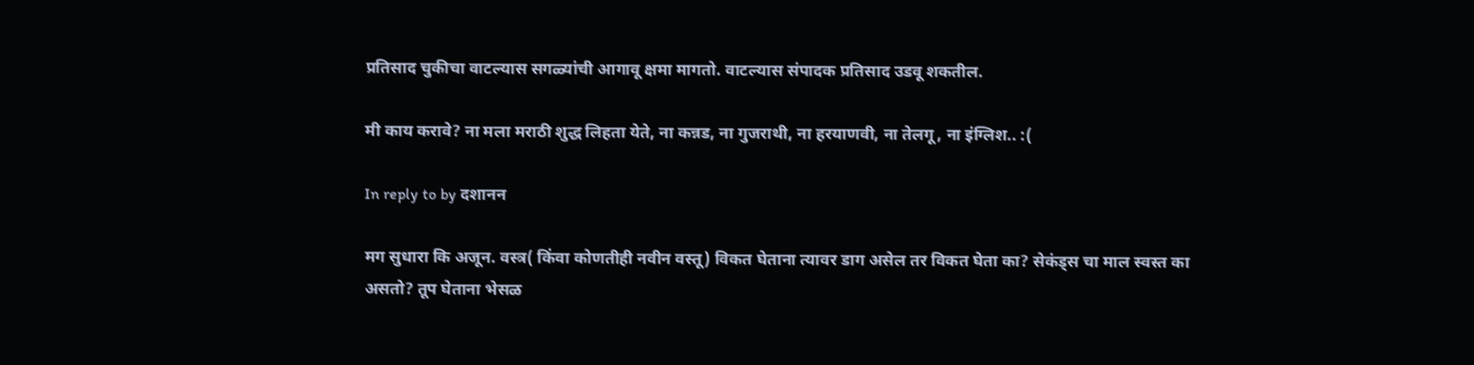प्रतिसाद चुकीचा वाटल्यास सगळ्यांची आगावू क्षमा मागतो. वाटल्यास संपादक प्रतिसाद उडवू शकतील.

मी काय करावे? ना मला मराठी शुद्ध लिहता येते, ना कन्नड, ना गुजराथी, ना हरयाणवी, ना तेलगू, ना इंग्लिश.. :(

In reply to by दशानन

मग सुधारा कि अजून. वस्त्र( किंवा कोणतीही नवीन वस्तू) विकत घेताना त्यावर डाग असेल तर विकत घेता का? सेकंड्स चा माल स्वस्त का असतो? तूप घेताना भेसळ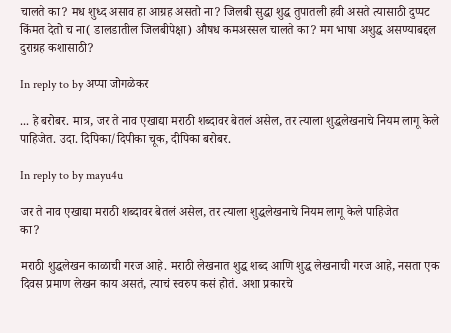चालते का? मध शुध्द असाव हा आग्रह असतो ना? जिलबी सुद्धा शुद्ध तुपातली हवी असते त्यासाठी दुप्पट किंमत देतो च ना( डालडातील जिलबीपेक्षा) औषध कमअस्सल चालते का? मग भाषा अशुद्ध असण्याबद्दल दुराग्रह कशासाठी?

In reply to by अप्पा जोगळेकर

... हे बरोबर. मात्र, जर ते नाव एखाद्या मराठी शब्दावर बेतलं असेल, तर त्याला शुद्धलेखनाचे नियम लागू केले पाहिजेत. उदा. दिपिका/दिपीका चूक, दीपिका बरोबर.

In reply to by mayu4u

जर ते नाव एखाद्या मराठी शब्दावर बेतलं असेल, तर त्याला शुद्धलेखनाचे नियम लागू केले पाहिजेत
का?

मराठी शुद्धलेखन काळाची गरज आहे. मराठी लेखनात शुद्ध शब्द आणि शुद्ध लेखनाची गरज आहे, नसता एक दिवस प्रमाण लेखन काय असतं, त्याचं स्वरुप कसं होतं. अशा प्रकारचे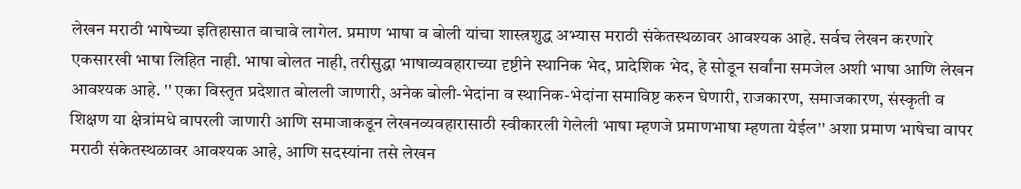लेखन मराठी भाषेच्या इतिहासात वाचावे लागेल. प्रमाण भाषा व बोली यांचा शास्त्रशुद्ध अभ्यास मराठी संकेतस्थळावर आवश्यक आहे. सर्वच लेखन करणारे एकसारखी भाषा लिहित नाही. भाषा बोलत नाही, तरीसुद्धा भाषाव्यवहाराच्या दृष्टीने स्थानिक भेद, प्रादेशिक भेद, हे सोडून सर्वांना समजेल अशी भाषा आणि लेखन आवश्यक आहे. '' एका विस्तृत प्रदेशात बोलली जाणारी, अनेक बोली-भेदांना व स्थानिक-भेदांना समाविष्ट करुन घेणारी, राजकारण, समाजकारण, संस्कृती व शिक्षण या क्षेत्रांमधे वापरली जाणारी आणि समाजाकडून लेखनव्यवहारासाठी स्वीकारली गेलेली भाषा म्हणजे प्रमाणभाषा म्हणता येईल'' अशा प्रमाण भाषेचा वापर मराठी संकेतस्थळावर आवश्यक आहे, आणि सदस्यांना तसे लेखन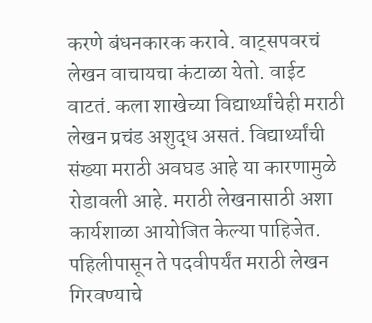करणे बंधनकारक करावे. वाट्सपवरचं लेखन वाचायचा कंटाळा येतो. वाईट वाटतं. कला शाखेच्या विद्यार्थ्यांचेही मराठी लेखन प्रचंड अशुद्ध असतं. विद्यार्थ्यांची संख्या मराठी अवघड आहे या कारणामुळे रोडावली आहे. मराठी लेखनासाठी अशा कार्यशाळा आयोजित केल्या पाहिजेत. पहिलीपासून ते पदवीपर्यंत मराठी लेखन गिरवण्याचे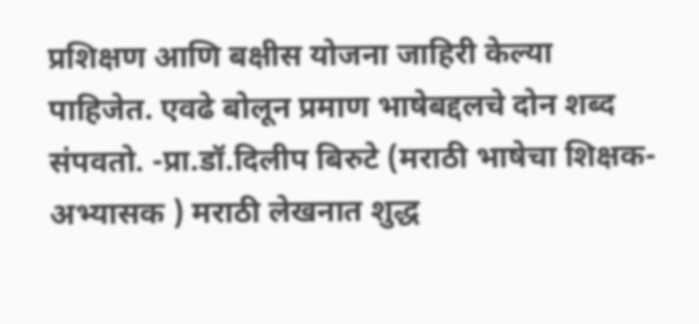प्रशिक्षण आणि बक्षीस योजना जाहिरी केल्या पाहिजेत. एवढे बोलून प्रमाण भाषेबद्दलचे दोन शब्द संपवतो. -प्रा.डॉ.दिलीप बिरुटे (मराठी भाषेचा शिक्षक- अभ्यासक ) मराठी लेखनात शुद्ध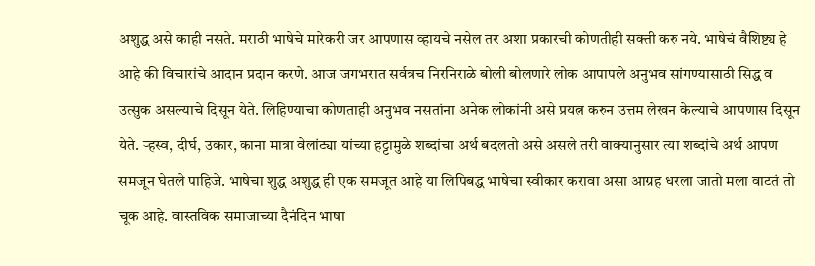अशुद्ध असे काही नसते. मराठी भाषेचे मारेकरी जर आपणास व्हायचे नसेल तर अशा प्रकारची कोणतीही सक्ती करु नये. भाषेचं वैशिष्ट्य हे आहे की विचारांचे आदान प्रदान करणे. आज जगभरात सर्वत्रच निरनिराळे बोली बोलणारे लोक आपापले अनुभव सांगण्यासाठी सिद्ध व उत्सुक असल्याचे दिसून येते. लिहिण्याचा कोणताही अनुभव नसतांना अनेक लोकांनी असे प्रयत्न करुन उत्तम लेखन केल्याचे आपणास दिसून येते. र्‍हस्व, दीर्घ, उकार, काना मात्रा वेलांट्या यांच्या हट्टामुळे शब्दांचा अर्थ बदलतो असे असले तरी वाक्यानुसार त्या शब्दांचे अर्थ आपण समजून घेतले पाहिजे. भाषेचा शुद्ध अशुद्ध ही एक समजूत आहे या लिपिबद्ध भाषेचा स्वीकार करावा असा आग्रह धरला जातो मला वाटतं तो चूक आहे. वास्तविक समाजाच्या दैनंदिन भाषा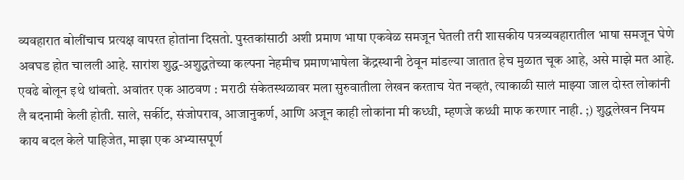व्यवहारात बोलींचाच प्रत्यक्ष वापरत होतांना दिसतो. पुस्तकांसाठी अशी प्रमाण भाषा एकवेळ समजून घेतली तरी शासकीय पत्रव्यवहारातील भाषा समजून घेणे अवघड होत चालली आहे. सारांश शुद्ध-अशुद्धतेच्या कल्पना नेहमीच प्रमाणभाषेला केंद्रस्थानी ठेवून मांडल्या जातात हेच मुळात चूक आहे, असे माझे मत आहे. एवढे बोलून इथे थांबतो. अवांतर एक आठवण : मराठी संकेतस्थळावर मला सुरुवातीला लेखन करताच येत नव्हतं, त्याकाळी सालं माझ्या जाल दोस्त लोकांनी लै बदनामी केली होती. साले, सर्कीट, संजोपराव, आजानुकर्ण, आणि अजून काही लोकांना मी कध्धी, म्हणजे कध्धी माफ करणार नाही. ;) शुद्धलेखन नियम काय बदल केले पाहिजेत, माझा एक अभ्यासपूर्ण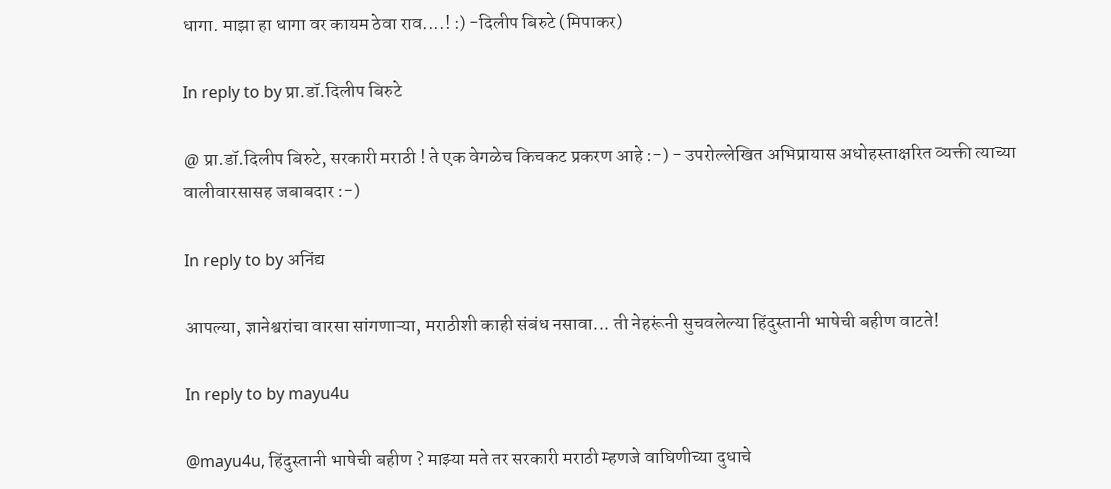धागा. माझा हा धागा वर कायम ठेवा राव....! :) -दिलीप बिरुटे (मिपाकर)

In reply to by प्रा.डॉ.दिलीप बिरुटे

@ प्रा.डॉ.दिलीप बिरुटे, सरकारी मराठी ! ते एक वेगळेच किचकट प्रकरण आहे :-) - उपरोल्लेखित अभिप्रायास अधोहस्ताक्षरित व्यक्ती त्याच्या वालीवारसासह जबाबदार :-)

In reply to by अनिंद्य

आपल्या, ज्ञानेश्वरांचा वारसा सांगणाऱ्या, मराठीशी काही संबंध नसावा... ती नेहरूंनी सुचवलेल्या हिंदुस्तानी भाषेची बहीण वाटते!

In reply to by mayu4u

@mayu4u, हिंदुस्तानी भाषेची बहीण ? माझ्या मते तर सरकारी मराठी म्हणजे वाघिणीच्या दुधाचे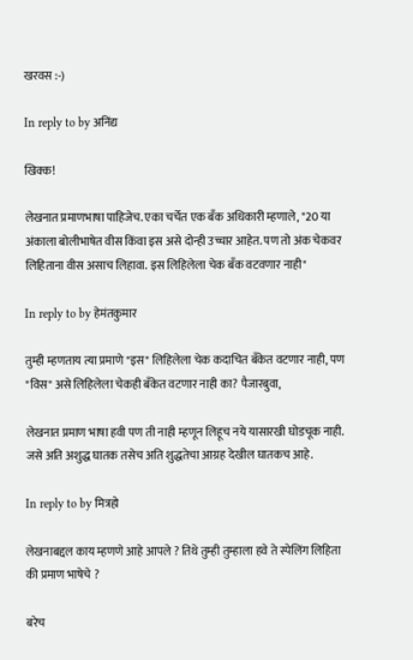खरवस :-)

In reply to by अनिंद्य

खिक्क!

लेखनात प्रमाणभाषा पाहिजेच. एका चर्चेत एक बँक अधिकारी म्हणाले, "20 या अंकाला बोलीभाषेत वीस किंवा इस असे दोन्ही उच्चार आहेत. पण तो अंक चेकवर लिहिताना वीस असाच लिहावा. इस लिहिलेला चेक बँक वटवणार नाही"

In reply to by हेमंतकुमार

तुम्ही म्हणताय त्या प्रमाणे "इस" लिहिलेला चेक कदाचित बँकेत वटणार नाही, पण "विस" असे लिहिलेला चेकही बँकेत वटणार नाही का? पैजारबुवा,

लेखनात प्रमाण भाषा हवी पण ती नाही म्हणून लिहूच नये यासारखी घोडचूक नाही. जसे अति अशुद्ध घातक तसेच अति शुद्धतेचा आग्रह देखील घातकच आहे.

In reply to by मित्रहो

लेखनाबद्दल काय म्हणणे आहे आपले ? तिथे तुम्ही तुम्हाला हवे ते स्पेलिंग लिहिता की प्रमाण भाषेचे ?

बरेच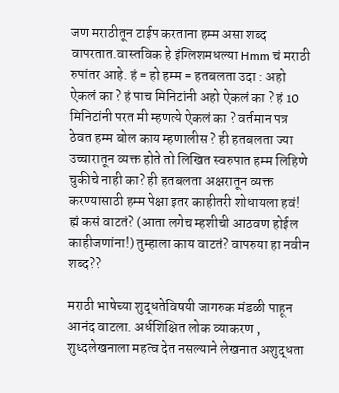जण मराठीतून टाईप करताना हम्म असा शब्द वापरतात.वास्तविक हे इंग्लिशमधल्या Hmm चं मराठी रुपांतर आहे. हं = हो हम्म = हतबलता उदा : अहो ऐकलं का ? हं पाच मिनिटांनी अहो ऐकलं का ? हं 10 मिनिटांनी परत मी म्हणत्ये ऐकलं का ? वर्तमान पत्र ठेवत हम्म बोल काय म्हणालीस ? ही हतबलता ज्या उच्चारातून व्यक्त होते तो लिखित स्वरुपात हम्म लिहिणे चुकीचे नाही का? ही हतबलता अक्षरातून व्यक्त करण्यासाठी हम्म पेक्षा इतर काहीतरी शोधायला हवं! ह्मं कसं वाटतं? (आता लगेच म्हशीची आठवण होईल काहीजणांना!) तुम्हाला काय वाटतं? वापरुया हा नवीन शब्द??

मराठी भाषेच्या शुद्धतेविषयी जागरुक मंडळी पाहून आनंद वाटला. अर्धशिक्षित लोक व्याकरण , शुध्दलेखनाला महत्व देत नसल्याने लेखनात अशुद्धता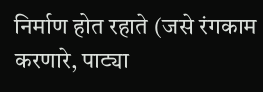निर्माण होत रहाते (जसे रंगकाम करणारे, पाट्या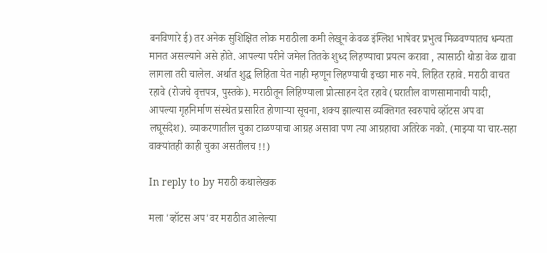बनविणारे ई) तर अनेक सुशिक्षित लोक मराठीला कमी लेखून केवळ इंग्लिश भाषेवर प्रभुत्व मिळवण्यातच धन्यता मानत असल्याने असे होते. आपल्या परीने जमेल तितके शुध्द लिहण्याचा प्रयत्न करावा , त्यासाठी थोडा वेळ द्यावा लागला तरी चालेल. अर्थात शुद्ध लिहिता येत नाही म्हणून लिहण्याची इच्छा मारु नये. लिहित रहावे. मराठी वाचत रहावे (रोजचे वृत्तपत्र, पुस्तके). मराठीतून लिहिण्याला प्रोत्साहन देत रहावे (घरातील वाणसामानाची यादी, आपल्या गृहनिर्माण संस्थेत प्रसारित होणार्‍या सूचना, शक्य झाल्यास व्यक्तिगत स्वरुपाचे व्हॉटस अप वा लघूसंदेश). व्याकरणातील चुका टाळण्याचा आग्रह असावा पण त्या आग्रहाचा अतिरेक नको. (माझ्या या चार-सहा वाक्यांतही काही चुका असतीलच !!)

In reply to by मराठी कथालेखक

मला 'व्हॉटस अप'वर मराठीत आलेल्या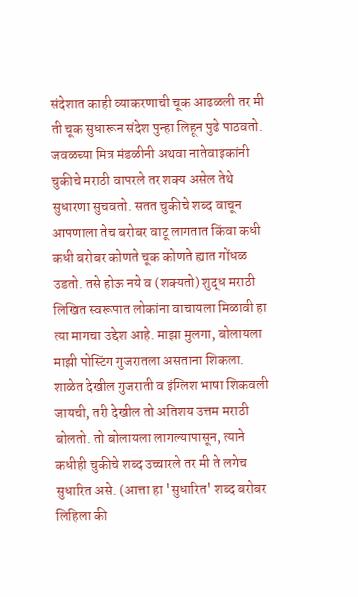संदेशात काही व्याकरणाची चूक आढळली तर मी ती चूक सुधारून संदेश पुन्हा लिहून पुढे पाठवतो. जवळच्या मित्र मंडळीनी अथवा नातेवाइकांनी चुकीचे मराठी वापरले तर शक्य असेल तेथे सुधारणा सुचवतो. सतत चुकीचे शब्द वाचून आपणाला तेच बरोबर वाटू लागतात किंवा कधी कधी बरोबर कोणते चूक कोणते ह्यात गोंधळ उडतो. तसे होऊ नये व (शक्यतो) शुद्ध मराठी लिखित स्वरूपात लोकांना वाचायला मिळावी हा त्या मागचा उद्देश आहे. माझा मुलगा, बोलायला माझी पोस्टिंग गुजरातला असताना शिकला. शाळेत देखील गुजराती व इंग्लिश भाषा शिकवली जायची, तरी देखील तो अतिशय उत्तम मराठी बोलतो. तो बोलायला लागल्यापासून, त्याने कधीही चुकीचे शब्द उच्चारले तर मी ते लगेच सुधारित असे. (आत्ता हा 'सुधारित' शब्द बरोबर लिहिला की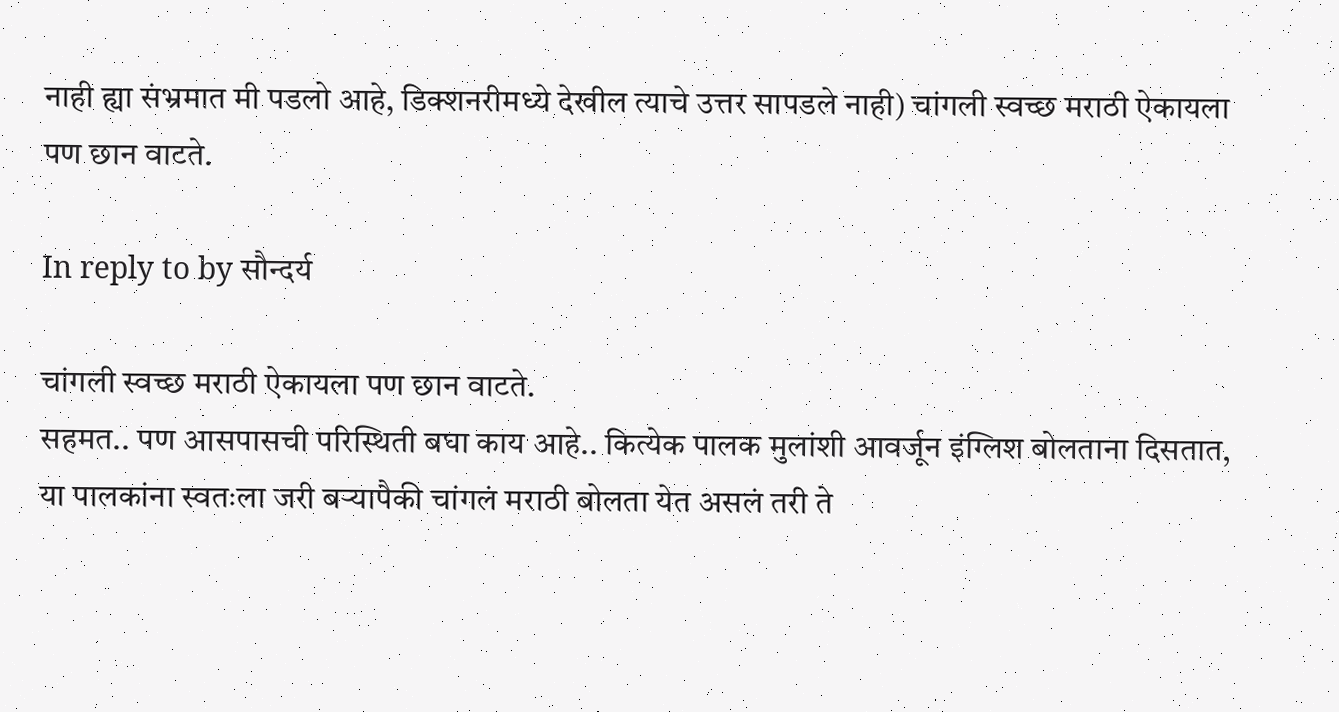नाही ह्या संभ्रमात मी पडलो आहे, डिक्शनरीमध्ये देखील त्याचे उत्तर सापडले नाही) चांगली स्वच्छ मराठी ऐकायला पण छान वाटते.

In reply to by सौन्दर्य

चांगली स्वच्छ मराठी ऐकायला पण छान वाटते.
सहमत.. पण आसपासची परिस्थिती बघा काय आहे.. कित्येक पालक मुलांशी आवर्जून इंग्लिश बोलताना दिसतात, या पालकांना स्वतःला जरी बर्‍यापैकी चांगलं मराठी बोलता येत असलं तरी ते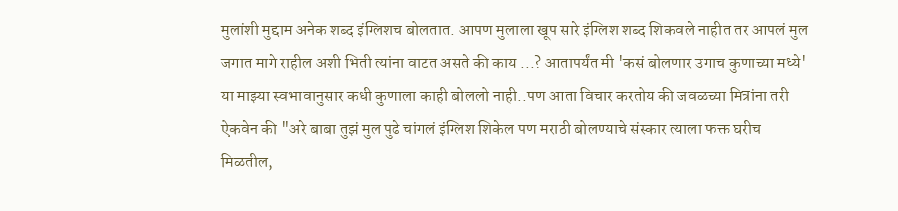मुलांशी मुद्दाम अनेक शब्द इंग्लिशच बोलतात. आपण मुलाला खूप सारे इंग्लिश शब्द शिकवले नाहीत तर आपलं मुल जगात मागे राहील अशी भिती त्यांना वाटत असते की काय ...? आतापर्यंत मी 'कसं बोलणार उगाच कुणाच्या मध्ये' या माझ्या स्वभावानुसार कधी कुणाला काही बोललो नाही..पण आता विचार करतोय की जवळच्या मित्रांना तरी ऐकवेन की "अरे बाबा तुझं मुल पुढे चांगलं इंग्लिश शिकेल पण मराठी बोलण्याचे संस्कार त्याला फक्त घरीच मिळतील,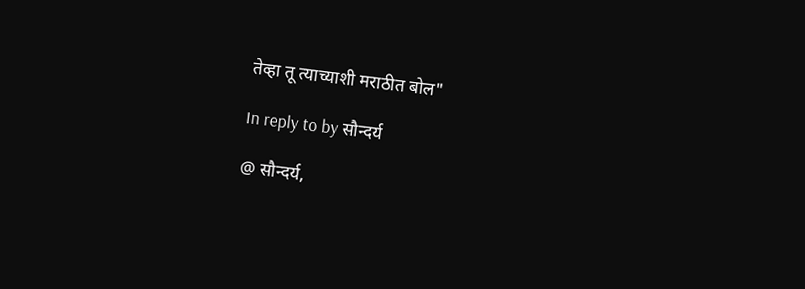तेव्हा तू त्याच्याशी मराठीत बोल"

In reply to by सौन्दर्य

@ सौन्दर्य,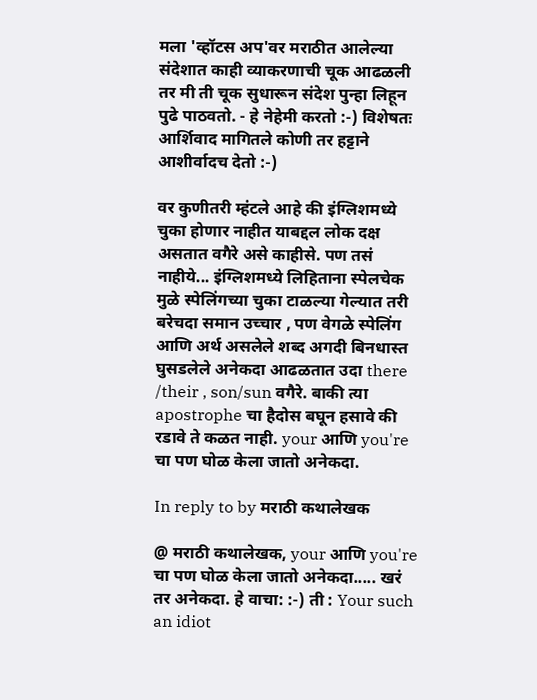मला 'व्हॉटस अप'वर मराठीत आलेल्या संदेशात काही व्याकरणाची चूक आढळली तर मी ती चूक सुधारून संदेश पुन्हा लिहून पुढे पाठवतो. - हे नेहेमी करतो :-) विशेषतः आर्शिवाद मागितले कोणी तर हट्टाने आशीर्वादच देतो :-)

वर कुणीतरी म्हंटले आहे की इंग्लिशमध्ये चुका होणार नाहीत याबद्दल लोक दक्ष असतात वगैरे असे काहीसे. पण तसं नाहीये... इंग्लिशमध्ये लिहिताना स्पेलचेक मुळे स्पेलिंगच्या चुका टाळल्या गेल्यात तरी बरेचदा समान उच्चार , पण वेगळे स्पेलिंग आणि अर्थ असलेले शब्द अगदी बिनधास्त घुसडलेले अनेकदा आढळतात उदा there /their , son/sun वगैरे. बाकी त्या apostrophe चा हैदोस बघून हसावे की रडावे ते कळत नाही. your आणि you're चा पण घोळ केला जातो अनेकदा.

In reply to by मराठी कथालेखक

@ मराठी कथालेखक, your आणि you're चा पण घोळ केला जातो अनेकदा..... खरं तर अनेकदा. हे वाचा: :-) ती : Your such an idiot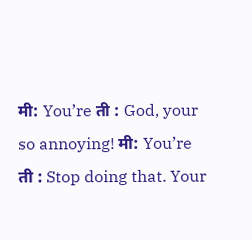मी: You’re ती : God, your so annoying! मी: You’re ती : Stop doing that. Your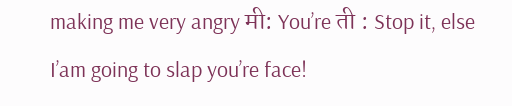making me very angry मी: You’re ती : Stop it, else I’am going to slap you’re face!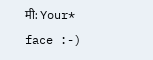मी: Your* face :-)